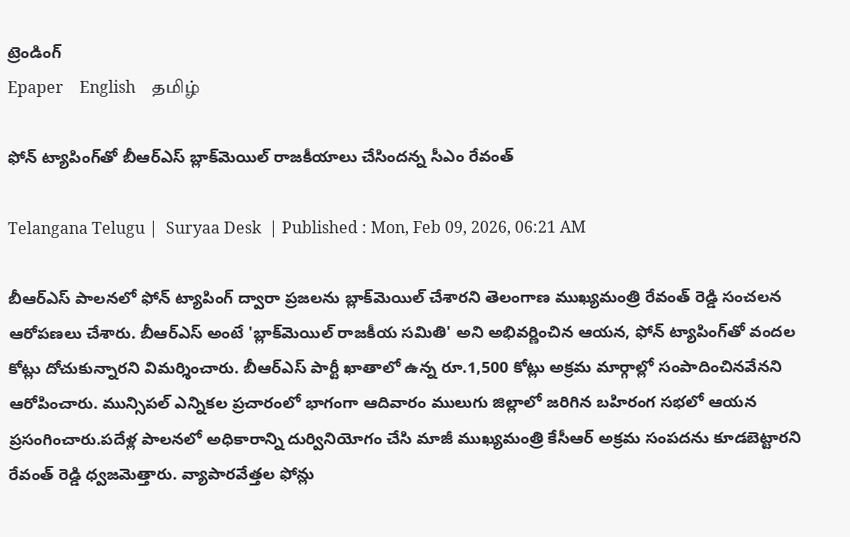ట్రెండింగ్
Epaper    English    தமிழ்

ఫోన్ ట్యాపింగ్‌తో బీఆర్ఎస్ బ్లాక్‌మెయిల్ రాజకీయాలు చేసిందన్న సీఎం రేవంత్

Telangana Telugu |  Suryaa Desk  | Published : Mon, Feb 09, 2026, 06:21 AM

బీఆర్ఎస్ పాలనలో ఫోన్ ట్యాపింగ్ ద్వారా ప్రజలను బ్లాక్‌మెయిల్ చేశారని తెలంగాణ ముఖ్యమంత్రి రేవంత్ రెడ్డి సంచలన ఆరోపణలు చేశారు. బీఆర్ఎస్ అంటే 'బ్లాక్‌మెయిల్ రాజకీయ సమితి' అని అభివర్ణించిన ఆయన, ఫోన్ ట్యాపింగ్‌తో వందల కోట్లు దోచుకున్నారని విమర్శించారు. బీఆర్ఎస్ పార్టీ ఖాతాలో ఉన్న రూ.1,500 కోట్లు అక్రమ మార్గాల్లో సంపాదించినవేనని ఆరోపించారు. మున్సిపల్ ఎన్నికల ప్రచారంలో భాగంగా ఆదివారం ములుగు జిల్లాలో జరిగిన బహిరంగ సభలో ఆయన ప్రసంగించారు.పదేళ్ల పాలనలో అధికారాన్ని దుర్వినియోగం చేసి మాజీ ముఖ్యమంత్రి కేసీఆర్ అక్రమ సంపదను కూడబెట్టారని రేవంత్ రెడ్డి ధ్వజమెత్తారు. వ్యాపారవేత్తల ఫోన్లు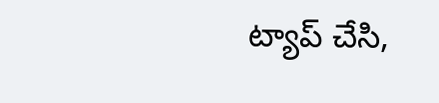ట్యాప్ చేసి,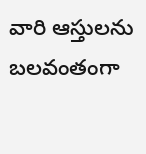వారి ఆస్తులను బలవంతంగా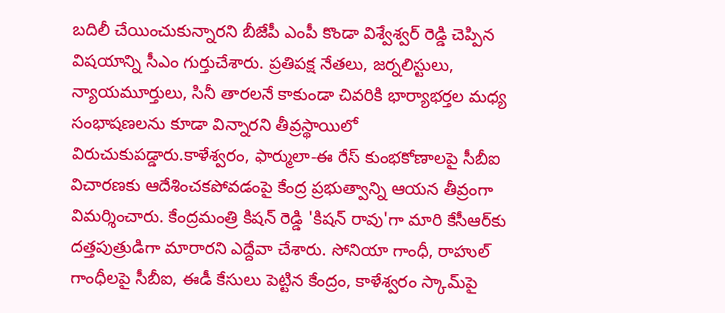బదిలీ చేయించుకున్నారని బీజేపీ ఎంపీ కొండా విశ్వేశ్వర్ రెడ్డి చెప్పిన విషయాన్ని సీఎం గుర్తుచేశారు. ప్రతిపక్ష నేతలు, జర్నలిస్టులు, న్యాయమూర్తులు, సినీ తారలనే కాకుండా చివరికి భార్యాభర్తల మధ్య సంభాషణలను కూడా విన్నారని తీవ్రస్థాయిలో విరుచుకుపడ్డారు.కాళేశ్వరం, ఫార్ములా-ఈ రేస్ కుంభకోణాలపై సీబీఐ విచారణకు ఆదేశించకపోవడంపై కేంద్ర ప్రభుత్వాన్ని ఆయన తీవ్రంగా విమర్శించారు. కేంద్రమంత్రి కిషన్ రెడ్డి 'కిషన్ రావు'గా మారి కేసీఆర్‌కు దత్తపుత్రుడిగా మారారని ఎద్దేవా చేశారు. సోనియా గాంధీ, రాహుల్ గాంధీలపై సీబీఐ, ఈడీ కేసులు పెట్టిన కేంద్రం, కాళేశ్వరం స్కామ్‌పై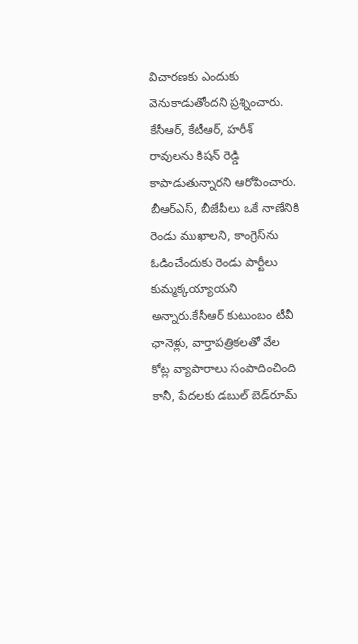విచారణకు ఎందుకు వెనుకాడుతోందని ప్రశ్నించారు. కేసీఆర్, కేటీఆర్, హరీశ్ రావులను కిషన్ రెడ్డి కాపాడుతున్నారని ఆరోపించారు. బీఆర్ఎస్, బీజేపీలు ఒకే నాణేనికి రెండు ముఖాలని, కాంగ్రెస్‌ను ఓడించేందుకు రెండు పార్టీలు కుమ్మక్కయ్యాయని అన్నారు.కేసీఆర్ కుటుంబం టీవీ ఛానెళ్లు, వార్తాపత్రికలతో వేల కోట్ల వ్యాపారాలు సంపాదించింది కానీ, పేదలకు డబుల్ బెడ్‌రూమ్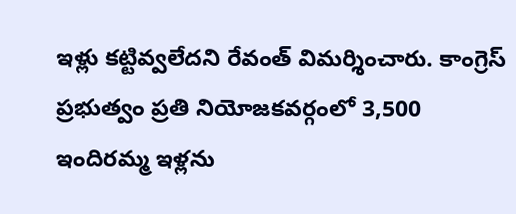ఇళ్లు కట్టివ్వలేదని రేవంత్ విమర్శించారు. కాంగ్రెస్ ప్రభుత్వం ప్రతి నియోజకవర్గంలో 3,500 ఇందిరమ్మ ఇళ్లను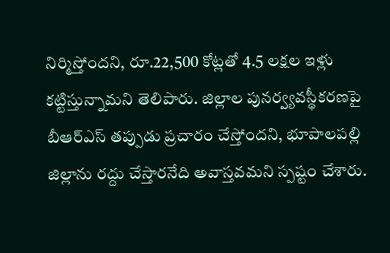నిర్మిస్తోందని, రూ.22,500 కోట్లతో 4.5 లక్షల ఇళ్లు కట్టిస్తున్నామని తెలిపారు. జిల్లాల పునర్వ్యవస్థీకరణపై బీఆర్ఎస్ తప్పుడు ప్రచారం చేస్తోందని, భూపాలపల్లి జిల్లాను రద్దు చేస్తారనేది అవాస్తవమని స్పష్టం చేశారు.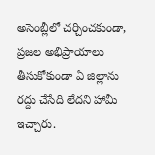అసెంబ్లీలో చర్చించకుండా, ప్రజల అభిప్రాయాలు తీసుకోకుండా ఏ జిల్లాను రద్దు చేసేది లేదని హామీ ఇచ్చారు.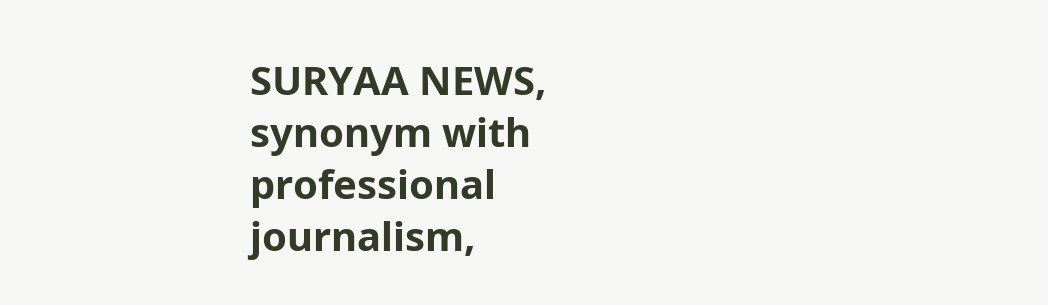SURYAA NEWS, synonym with professional journalism,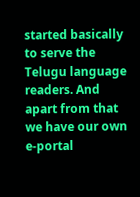started basically to serve the Telugu language readers. And apart from that we have our own e-portal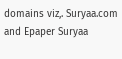domains viz,. Suryaa.com and Epaper Suryaa